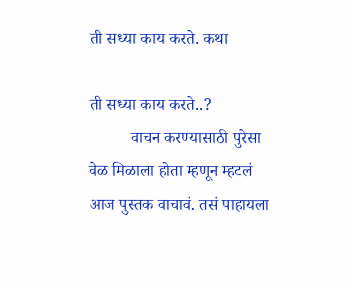ती सध्या काय करते. कथा

ती सध्या काय करते..?
          वाचन करण्यासाठी पुरेसा वेळ मिळाला होता म्हणून म्हटलं आज पुस्तक वाचावं. तसं पाहायला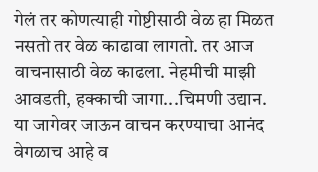गेलं तर कोणत्याही गोष्टीसाठी वेळ हा मिळत नसतो तर वेळ काढावा लागतो. तर आज वाचनासाठी वेळ काढला. नेहमीची माझी आवडती, हक्काची जागा...चिमणी उद्यान. या जागेवर जाऊन वाचन करण्याचा आनंद वेगळाच आहे व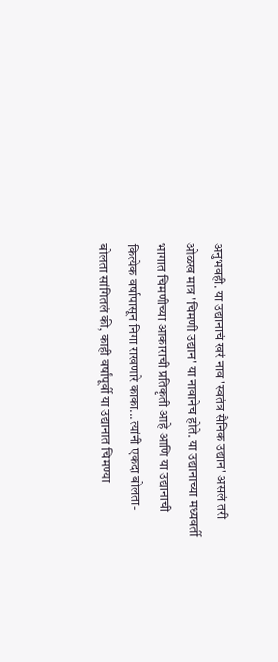अनुभवही. या उद्यानाचं खरं नाव 'स्वतंत्र सैनिक उद्यान' असलं तरी ओळख मात्र 'चिमणी उद्यान' या नावानेच होते. या उद्यानाच्या मध्यवर्ती भागात चिमणीच्या आकाराची प्रतिकृती आहे आणि या उद्यानाची कित्येक वर्षापासून निगा राखणारे काका...त्यांनी एकदा बोलता-बोलता सांगितलं की, काही वर्षांपूर्वी या उद्यानात चिमण्या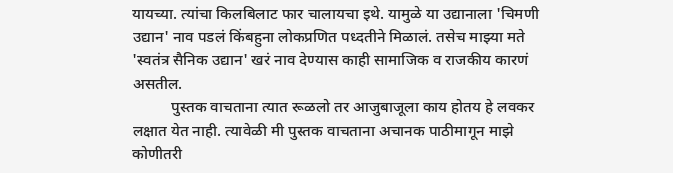यायच्या. त्यांचा किलबिलाट फार चालायचा इथे. यामुळे या उद्यानाला 'चिमणी उद्यान' नाव पडलं किंबहुना लोकप्रणित पध्दतीने मिळालं. तसेच माझ्या मते 'स्वतंत्र सैनिक उद्यान' खरं नाव देण्यास काही सामाजिक व राजकीय कारणं असतील.
          पुस्तक वाचताना त्यात रूळलो तर आजुबाजूला काय होतय हे लवकर लक्षात येत नाही. त्यावेळी मी पुस्तक वाचताना अचानक पाठीमागून माझे कोणीतरी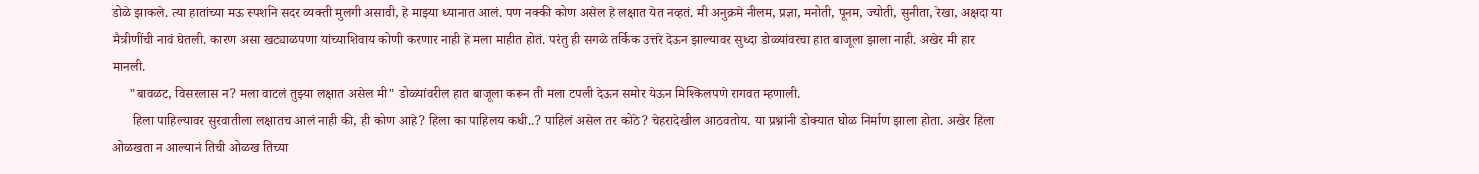डोळे झाकले. त्या हातांच्या मऊ स्पर्शाने सदर व्यक्ती मुलगी असावी, हे माझ्या ध्यानात आलं. पण नक्की कोण असेल हे लक्षात येत नव्हतं. मी अनुक्रमे नीलम, प्रज्ञा, मनोती, पूनम, ज्योती, सुनीता, रेखा, अक्षदा या मैत्रीणींची नावं घेतली. कारण असा खट्याळपणा यांच्याशिवाय कोणी करणार नाही हे मला माहीत होतं. परंतु ही सगळे तर्किक उत्तरे देऊन झाल्यावर सुध्दा डोळ्यांवरचा हात बाजूला झाला नाही. अखेर मी हार मानली.
     "बावळट, विसरलास न? मला वाटलं तुझ्या लक्षात असेल मी" डोळ्यांवरील हात बाजूला करून ती मला टपली देऊन समोर येऊन मिश्किलपणे रागवत म्हणाली.
      हिला पाहिल्यावर सुरवातीला लक्षातच आलं नाही की, ही कोण आहे? हिला का पाहिलय कधी..? पाहिलं असेल तर कोठे? चेहरादेखील आठवतोय. या प्रश्नांनी डोक्यात घोळ निर्माण झाला होता. अखेर हिला ओळखता न आल्यानं तिची ओळख तिच्या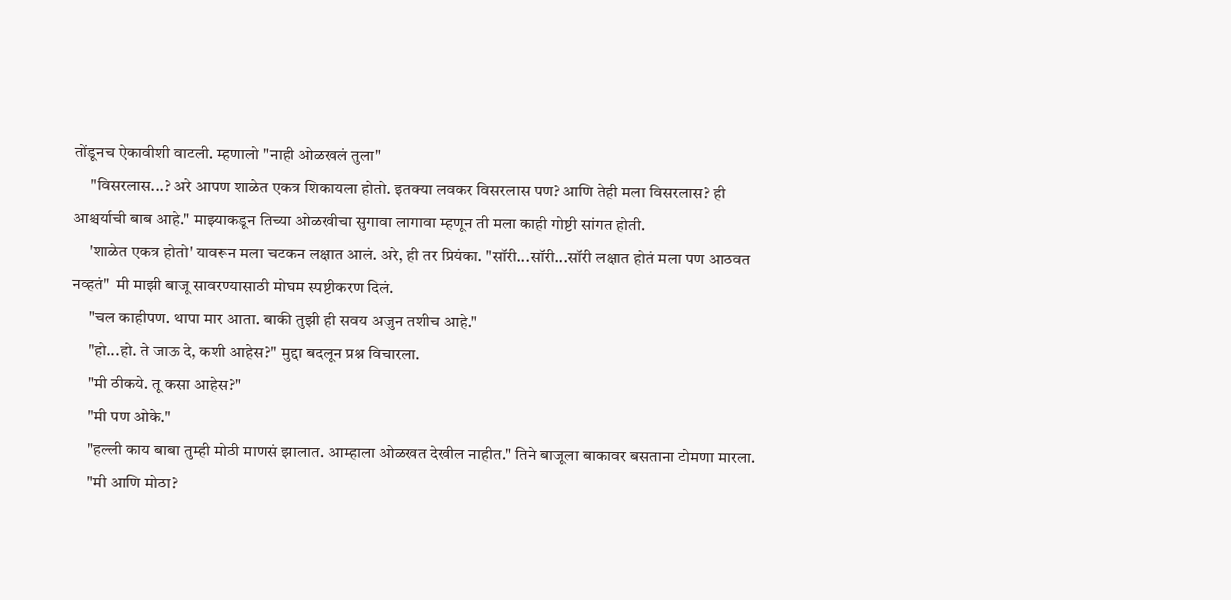तोंडूनच ऐकावीशी वाटली. म्हणालो "नाही ओळखलं तुला"
     "विसरलास...? अरे आपण शाळेत एकत्र शिकायला होतो. इतक्या लवकर विसरलास पण? आणि तेही मला विसरलास? ही आश्चर्याची बाब आहे." माझ्याकडून तिच्या ओळखीचा सुगावा लागावा म्हणून ती मला काही गोष्टी सांगत होती.
     'शाळेत एकत्र होतो' यावरून मला चटकन लक्षात आलं. अरे, ही तर प्रियंका. "सॉरी...सॉरी...सॉरी लक्षात होतं मला पण आठवत नव्हतं"  मी माझी बाजू सावरण्यासाठी मोघम स्पष्टीकरण दिलं.
     "चल काहीपण. थापा मार आता. बाकी तुझी ही सवय अजुन तशीच आहे."
     "हो...हो. ते जाऊ दे, कशी आहेस?" मुद्दा बदलून प्रश्न विचारला.
     "मी ठीकये. तू कसा आहेस?"
     "मी पण ओके."
     "हल्ली काय बाबा तुम्ही मोठी माणसं झालात. आम्हाला ओळखत देखील नाहीत." तिने बाजूला बाकावर बसताना टोमणा मारला.
     "मी आणि मोठा?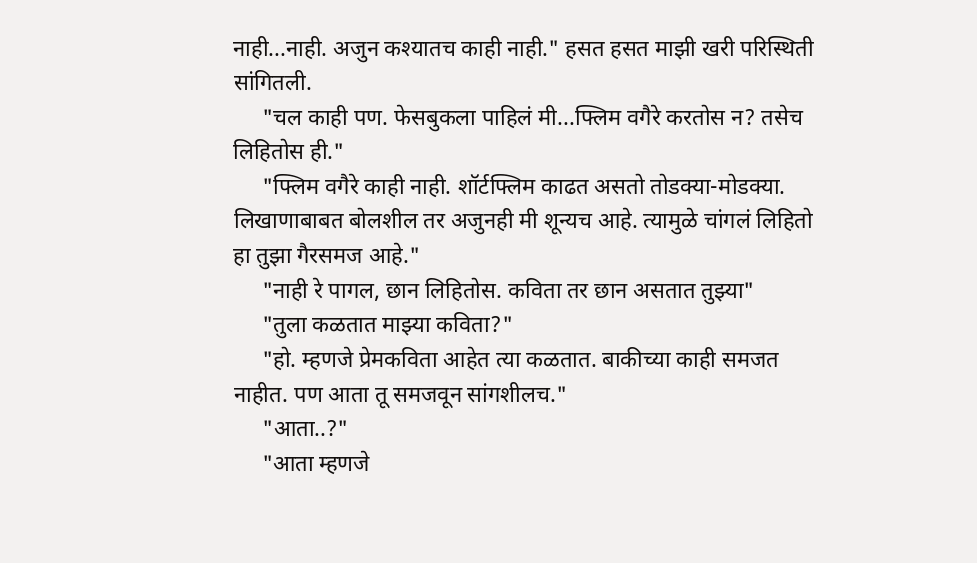नाही...नाही. अजुन कश्यातच काही नाही." हसत हसत माझी खरी परिस्थिती सांगितली.
     "चल काही पण. फेसबुकला पाहिलं मी...फ्लिम वगैरे करतोस न? तसेच लिहितोस ही."
     "फ्लिम वगैरे काही नाही. शॉर्टफ्लिम काढत असतो तोडक्या-मोडक्या. लिखाणाबाबत बोलशील तर अजुनही मी शून्यच आहे. त्यामुळे चांगलं लिहितो हा तुझा गैरसमज आहे."
     "नाही रे पागल, छान लिहितोस. कविता तर छान असतात तुझ्या"
     "तुला कळतात माझ्या कविता?"
     "हो. म्हणजे प्रेमकविता आहेत त्या कळतात. बाकीच्या काही समजत नाहीत. पण आता तू समजवून सांगशीलच."
     "आता..?"
     "आता म्हणजे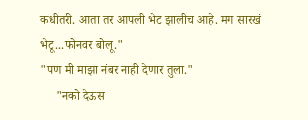कधीतरी. आता तर आपली भेट झालीच आहे. मग सारखं भेटू...फोनवर बोलू."
"पण मी माझा नंबर नाही देणार तुला."
     "नको देऊस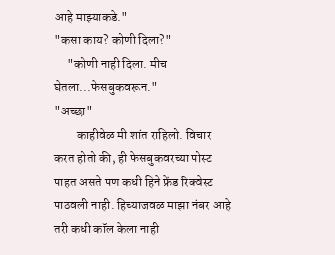आहे माझ्याकडे."
"कसा काय? कोणी दिला?"
     "कोणी नाही दिला. मीच घेतला...फेसबुकवरून."
"अच्छा"
         काहीवेळ मी शांत राहिलो. विचार करत होतो की, ही फेसबुकवरच्या पोस्ट पाहत असते पण कधी हिने फ्रेंड रिक्वेस्ट पाठवली नाही. हिच्याजवळ माझा नंबर आहे तरी कधी कॉल केला नाही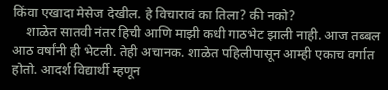किंवा एखादा मेसेज देखील. हे विचारावं का तिला? की नको?
    शाळेत सातवी नंतर हिची आणि माझी कधी गाठभेट झाली नाही. आज तब्बल आठ वर्षांनी ही भेटली. तेही अचानक. शाळेत पहिलीपासून आम्ही एकाच वर्गात होतो. आदर्श विद्यार्थी म्हणून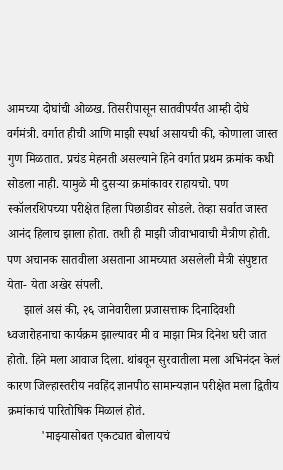आमच्या दोघांची ओळख. तिसरीपासून सातवीपर्यंत आम्ही दोघे वर्गमंत्री. वर्गात हीची आणि माझी स्पर्धा असायची की, कोणाला जास्त गुण मिळतात. प्रचंड मेहनती असल्याने हिने वर्गात प्रथम क्रमांक कधी सोडला नाही. यामुळे मी दुसऱ्या क्रमांकावर राहायचो. पण स्कॉलरशिपच्या परीक्षेत हिला पिछाडीवर सोडले. तेव्हा सर्वात जास्त आनंद हिलाच झाला होता. तशी ही माझी जीवाभावाची मैत्रीण होती. पण अचानक सातवीला असताना आमच्यात असलेली मैत्री संपुष्टात येता- येता अखेर संपली.
     झालं असं की, २६ जानेवारीला प्रजासत्ताक दिनादिवशी ध्वजारोहनाचा कार्यक्रम झाल्यावर मी व माझा मित्र दिनेश घरी जात होतो. हिने मला आवाज दिला. थांबवून सुरवातीला मला अभिनंदन केलं कारण जिल्हास्तरीय नवहिंद ज्ञानपीठ सामान्यज्ञान परीक्षेत मला द्वितीय क्रमांकाचं पारितोषिक मिळालं होतं.
           'माझ्यासोबत एकट्यात बोलायचं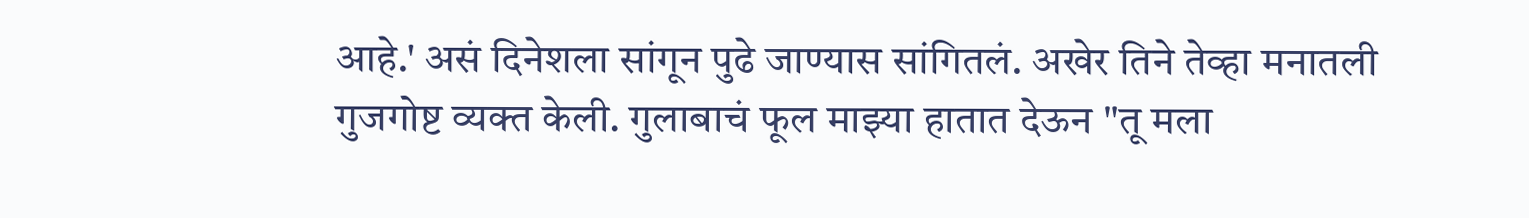आहे.' असं दिनेशला सांगून पुढे जाण्यास सांगितलं. अखेर तिने तेव्हा मनातली गुजगोष्ट व्यक्त केली. गुलाबाचं फूल माझ्या हातात देऊन "तू मला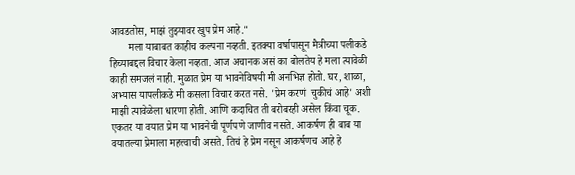आवडतोस, माझं तुझ्यावर खुप प्रेम आहे."
       मला याबाबत काहीच कल्पना नव्हती. इतक्या वर्षापासून मैत्रीच्या पलीकडे हिच्याबद्दल विचार केला नव्हता. आज अचानक असं का बोलतेय हे मला त्यावेळी काही समजलं नाही. मुळात प्रेम या भावनेविषयी मी अनभिज्ञ होतो. घर, शाळा, अभ्यास यापलीकडे मी कसला विचार करत नसे. 'प्रेम करणं  चुकीचं आहे' अशी माझी त्यावेळेला धारणा होती. आणि कदाचित ती बरोबरही असेल किंवा चूक. एकतर या वयात प्रेम या भावनेची पूर्णपणे जाणीव नसते. आकर्षण ही बाब या वयातल्या प्रेमाला महत्त्वाची असते. तिचं हे प्रेम नसून आकर्षणच आहे हे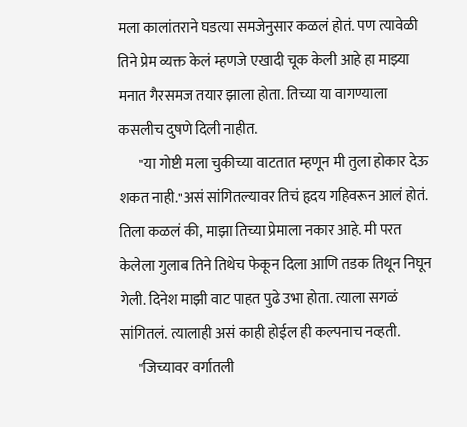मला कालांतराने घडत्या समजेनुसार कळलं होतं. पण त्यावेळी तिने प्रेम व्यक्त केलं म्हणजे एखादी चूक केली आहे हा माझ्या मनात गैरसमज तयार झाला होता. तिच्या या वागण्याला कसलीच दुषणे दिली नाहीत.
       "या गोष्टी मला चुकीच्या वाटतात म्हणून मी तुला होकार देऊ शकत नाही."असं सांगितल्यावर तिचं हृदय गहिवरून आलं होतं. तिला कळलं की, माझा तिच्या प्रेमाला नकार आहे. मी परत केलेला गुलाब तिने तिथेच फेकून दिला आणि तडक तिथून निघून गेली. दिनेश माझी वाट पाहत पुढे उभा होता. त्याला सगळं सांगितलं. त्यालाही असं काही होईल ही कल्पनाच नव्हती.
      "जिच्यावर वर्गातली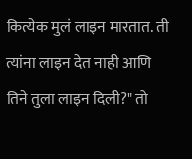कित्येक मुलं लाइन मारतात. ती त्यांना लाइन देत नाही आणि तिने तुला लाइन दिली?" तो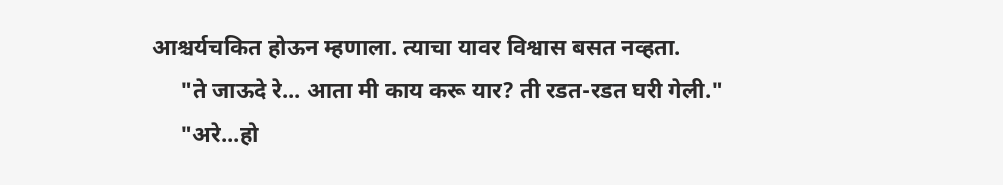आश्चर्यचकित होऊन म्हणाला. त्याचा यावर विश्वास बसत नव्हता.
     "ते जाऊदे रे... आता मी काय करू यार? ती रडत-रडत घरी गेली."
     "अरे...हो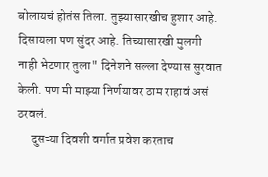बोलायचं होतंस तिला. तुझ्यासारखीच हुशार आहे. दिसायला पण सुंदर आहे. तिच्यासारखी मुलगी नाही भेटणार तुला" दिनेशने सल्ला देण्यास सुरवात केली. पण मी माझ्या निर्णयावर ठाम राहावं असं ठरवलं.
      दुसऱ्या दिवशी वर्गात प्रवेश करताच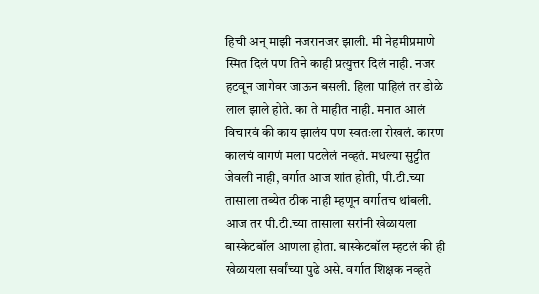हिची अन् माझी नजरानजर झाली. मी नेहमीप्रमाणे स्मित दिलं पण तिने काही प्रत्युत्तर दिलं नाही. नजर हटवून जागेवर जाऊन बसली. हिला पाहिलं तर डोळे लाल झाले होते. का ते माहीत नाही. मनात आलं विचारवं की काय झालंय पण स्वतःला रोखलं. कारण कालचं वागणं मला पटलेलं नव्हतं. मधल्या सुट्टीत जेवली नाही, वर्गात आज शांत होती, पी.टी.च्या तासाला तब्येत ठीक नाही म्हणून वर्गातच थांबली. आज तर पी.टी.च्या तासाला सरांनी खेळायला बास्केटबॉल आणला होता. बास्केटबॉल म्हटलं की ही खेळायला सर्वांच्या पुढे असे. वर्गात शिक्षक नव्हते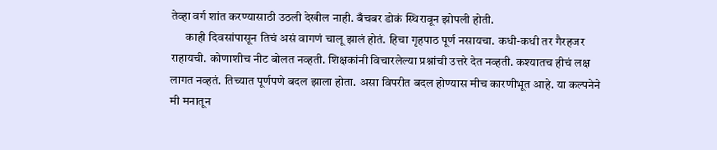तेव्हा वर्ग शांत करण्यासाठी उठली देखील नाही. बँचबर डोकं स्थिरावून झोपली होती.
      काही दिवसांपासून तिचं असं वागणं चालू झालं होतं. हिचा गृहपाठ पूर्ण नसायचा. कधी-कधी तर गैरहजर राहायची. कोणाशीच नीट बोलत नव्हती. शिक्षकांनी विचारलेल्या प्रश्नांची उत्तरे देत नव्हती. कश्यातच हीचं लक्ष लागत नव्हतं. तिच्यात पूर्णपणे बदल झाला होता. असा विपरीत बदल होण्यास मीच कारणीभूत आहे. या कल्पनेने मी मनातून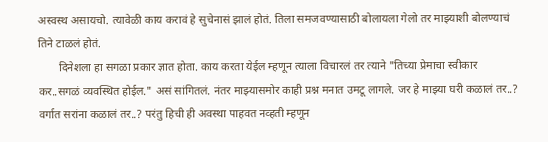अस्वस्थ असायचो. त्यावेळी काय करावं हे सुचेनासं झालं होतं. तिला समजवण्यासाठी बोलायला गेलो तर माझ्याशी बोलण्याचं तिने टाळलं होतं.
       दिनेशला हा सगळा प्रकार ज्ञात होता. काय करता येईल म्हणून त्याला विचारलं तर त्याने "तिच्या प्रेमाचा स्वीकार कर..सगळं व्यवस्थित होईल." असं सांगितलं. नंतर माझ्यासमोर काही प्रश्न मनात उमटू लागले. जर हे माझ्या घरी कळालं तर..? वर्गात सरांना कळालं तर..? परंतु हिची ही अवस्था पाहवत नव्हती म्हणून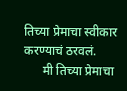तिच्या प्रेमाचा स्वीकार करण्याचं ठरवलं.
      मी तिच्या प्रेमाचा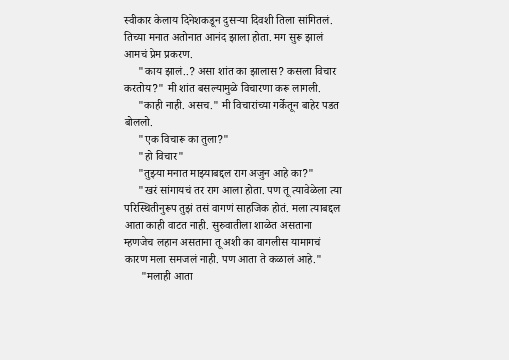स्वीकार केलाय दिनेशकडून दुसऱ्या दिवशी तिला सांगितलं. तिच्या मनात अतोनात आनंद झाला होता. मग सुरू झालं आमचं प्रेम प्रकरण.
     "काय झालं..? असा शांत का झालास? कसला विचार करतोय?" मी शांत बसल्यामुळे विचारणा करू लागली.
     "काही नाही. असच." मी विचारांच्या गर्केतून बाहेर पडत बोललो.
     "एक विचारू का तुला?"
     "हो विचार"
     "तुझ्या मनात माझ्याबद्दल राग अजुन आहे का?"
     "खरं सांगायचं तर राग आला होता. पण तू त्यावेळेला त्या परिस्थितीनुरूप तुझं तसं वागणं साहजिक होतं. मला त्याबद्दल आता काही वाटत नाही. सुरुवातीला शाळेत असताना म्हणजेच लहान असताना तू अशी का वागलीस यामागचं कारण मला समजलं नाही. पण आता ते कळालं आहे."
      "मलाही आता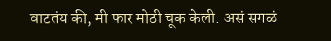वाटतंय की, मी फार मोठी चूक केली. असं सगळं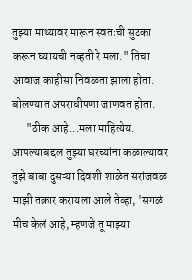तुझ्या माथ्यावर मारून स्वतःची सुटका करून घ्यायची नव्हती रे मला." तिचा आवाज काहीसा निवळता झाला होता. बोलण्यात अपराधीपणा जाणवत होता.
      "ठीक आहे...मला माहित्येय. आपल्याबद्दल तुझ्या घरच्यांना कळाल्यावर तुझे बाबा दुसऱ्या दिवशी शाळेत सरांजवळ माझी तक्रार करायला आले तेव्हा, 'सगळं मीच केलं आहे, म्हणजे तू माझ्या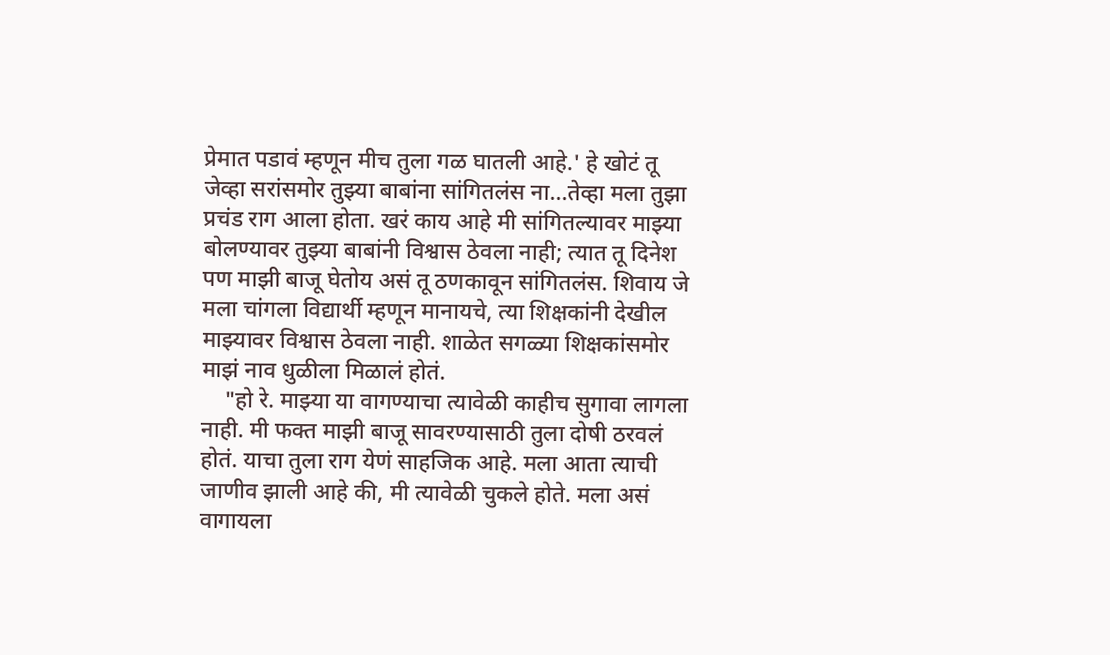प्रेमात पडावं म्हणून मीच तुला गळ घातली आहे.' हे खोटं तू जेव्हा सरांसमोर तुझ्या बाबांना सांगितलंस ना...तेव्हा मला तुझा प्रचंड राग आला होता. खरं काय आहे मी सांगितल्यावर माझ्या बोलण्यावर तुझ्या बाबांनी विश्वास ठेवला नाही; त्यात तू दिनेश पण माझी बाजू घेतोय असं तू ठणकावून सांगितलंस. शिवाय जे मला चांगला विद्यार्थी म्हणून मानायचे, त्या शिक्षकांनी देखील माझ्यावर विश्वास ठेवला नाही. शाळेत सगळ्या शिक्षकांसमोर माझं नाव धुळीला मिळालं होतं.
    "हो रे. माझ्या या वागण्याचा त्यावेळी काहीच सुगावा लागला नाही. मी फक्त माझी बाजू सावरण्यासाठी तुला दोषी ठरवलं होतं. याचा तुला राग येणं साहजिक आहे. मला आता त्याची जाणीव झाली आहे की, मी त्यावेळी चुकले होते. मला असं वागायला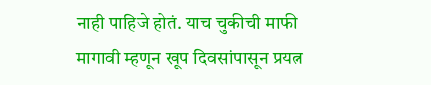नाही पाहिजे होतं. याच चुकीची माफी मागावी म्हणून खूप दिवसांपासून प्रयत्न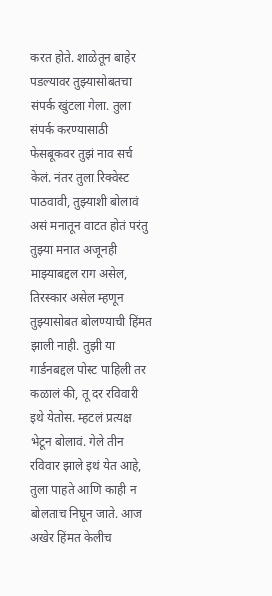करत होते. शाळेतून बाहेर पडल्यावर तुझ्यासोबतचा संपर्क खुंटला गेला. तुला संपर्क करण्यासाठी फेसबूकवर तुझं नाव सर्च केलं. नंतर तुला रिक्वेस्ट पाठवावी, तुझ्याशी बोलावं असं मनातून वाटत होतं परंतु तुझ्या मनात अजूनही माझ्याबद्दल राग असेल, तिरस्कार असेल म्हणून तुझ्यासोबत बोलण्याची हिंमत झाली नाही. तुझी या गार्डनबद्दल पोस्ट पाहिली तर कळालं की, तू दर रविवारी इथे येतोस. म्हटलं प्रत्यक्ष भेटून बोलावं. गेले तीन रविवार झाले इथं येत आहे, तुला पाहते आणि काही न बोलताच निघून जाते. आज अखेर हिंमत केलीच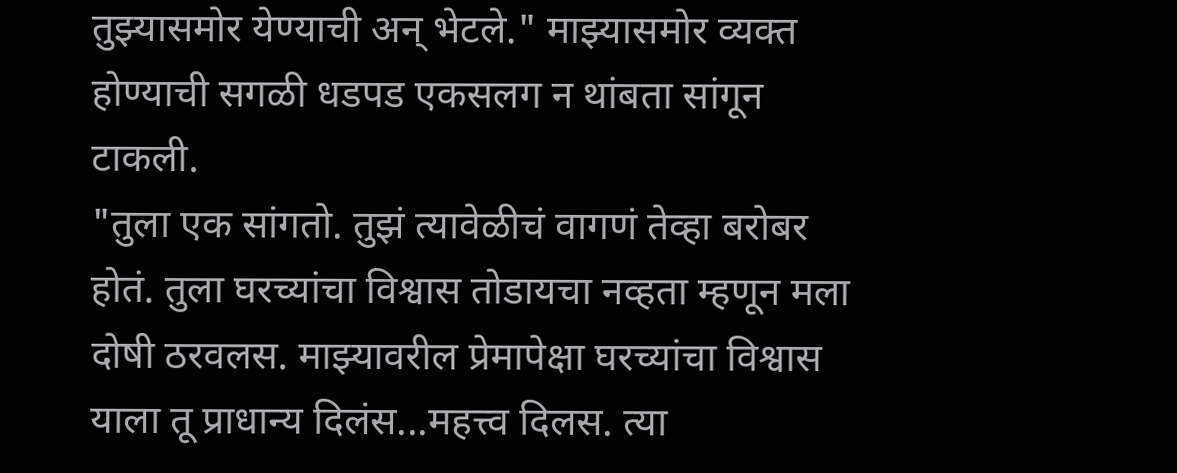तुझ्यासमोर येण्याची अन् भेटले." माझ्यासमोर व्यक्त होण्याची सगळी धडपड एकसलग न थांबता सांगून टाकली.
"तुला एक सांगतो. तुझं त्यावेळीचं वागणं तेव्हा बरोबर होतं. तुला घरच्यांचा विश्वास तोडायचा नव्हता म्हणून मला दोषी ठरवलस. माझ्यावरील प्रेमापेक्षा घरच्यांचा विश्वास याला तू प्राधान्य दिलंस...महत्त्व दिलस. त्या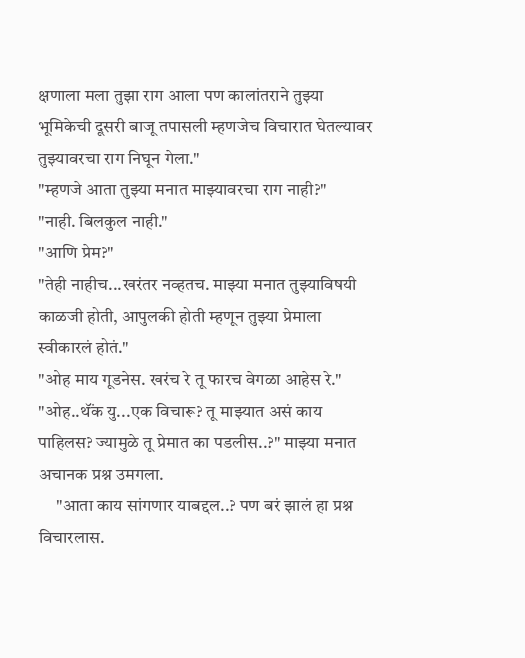क्षणाला मला तुझा राग आला पण कालांतराने तुझ्या भूमिकेची दूसरी बाजू तपासली म्हणजेच विचारात घेतल्यावर तुझ्यावरचा राग निघून गेला."
"म्हणजे आता तुझ्या मनात माझ्यावरचा राग नाही?"
"नाही. बिलकुल नाही."
"आणि प्रेम?"
"तेही नाहीच...खरंतर नव्हतच. माझ्या मनात तुझ्याविषयी काळजी होती, आपुलकी होती म्हणून तुझ्या प्रेमाला स्वीकारलं होतं."
"ओह माय गूडनेस. खरंच रे तू फारच वेगळा आहेस रे."
"ओह..थॅंक यु...एक विचारू? तू माझ्यात असं काय पाहिलस? ज्यामुळे तू प्रेमात का पडलीस..?" माझ्या मनात अचानक प्रश्न उमगला.
     "आता काय सांगणार याबद्दल..? पण बरं झालं हा प्रश्न विचारलास.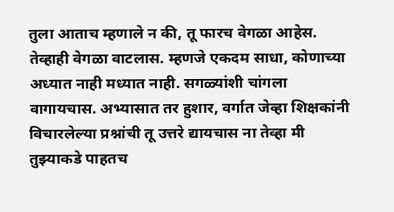तुला आताच म्हणाले न की, तू फारच वेगळा आहेस. तेव्हाही वेगळा वाटलास. म्हणजे एकदम साधा, कोणाच्या अध्यात नाही मध्यात नाही. सगळ्यांशी चांगला वागायचास. अभ्यासात तर हुशार, वर्गात जेव्हा शिक्षकांनी विचारलेल्या प्रश्नांची तू उत्तरे द्यायचास ना तेव्हा मी तुझ्याकडे पाहतच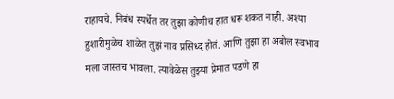राहायचे. निबंध स्पर्धेत तर तुझा कोणीच हात धरू शकत नाही. अश्या हुशारीमुळेच शाळेत तुझं नाव प्रसिध्द होतं. आणि तुझा हा अबोल स्वभाव मला जास्तच भावला. त्यावेळेस तुझ्या प्रेमात पडणे हा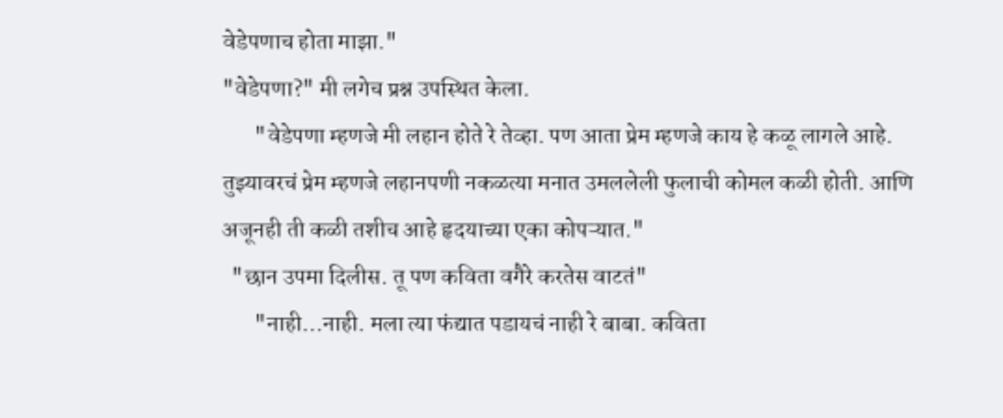वेडेपणाच होता माझा."
"वेडेपणा?" मी लगेच प्रश्न उपस्थित केला.
       "वेडेपणा म्हणजे मी लहान होते रे तेव्हा. पण आता प्रेम म्हणजे काय हे कळू लागले आहे. तुझ्यावरचं प्रेम म्हणजे लहानपणी नकळत्या मनात उमललेली फुलाची कोमल कळी होती. आणि अजूनही ती कळी तशीच आहे हृदयाच्या एका कोपऱ्यात."
  "छान उपमा दिलीस. तू पण कविता वगैरे करतेस वाटतं"
       "नाही...नाही. मला त्या फंद्यात पडायचं नाही रे बाबा. कविता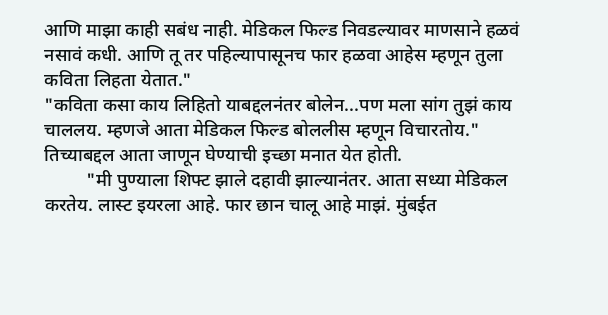आणि माझा काही सबंध नाही. मेडिकल फिल्ड निवडल्यावर माणसाने हळवं नसावं कधी. आणि तू तर पहिल्यापासूनच फार हळवा आहेस म्हणून तुला कविता लिहता येतात."
"कविता कसा काय लिहितो याबद्दलनंतर बोलेन...पण मला सांग तुझं काय चाललय. म्हणजे आता मेडिकल फिल्ड बोललीस म्हणून विचारतोय." तिच्याबद्दल आता जाणून घेण्याची इच्छा मनात येत होती.
         "मी पुण्याला शिफ्ट झाले दहावी झाल्यानंतर. आता सध्या मेडिकल करतेय. लास्ट इयरला आहे. फार छान चालू आहे माझं. मुंबईत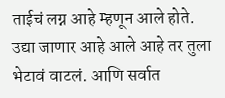ताईचं लग्न आहे म्हणून आले होते. उद्या जाणार आहे आले आहे तर तुला भेटावं वाटलं. आणि सर्वात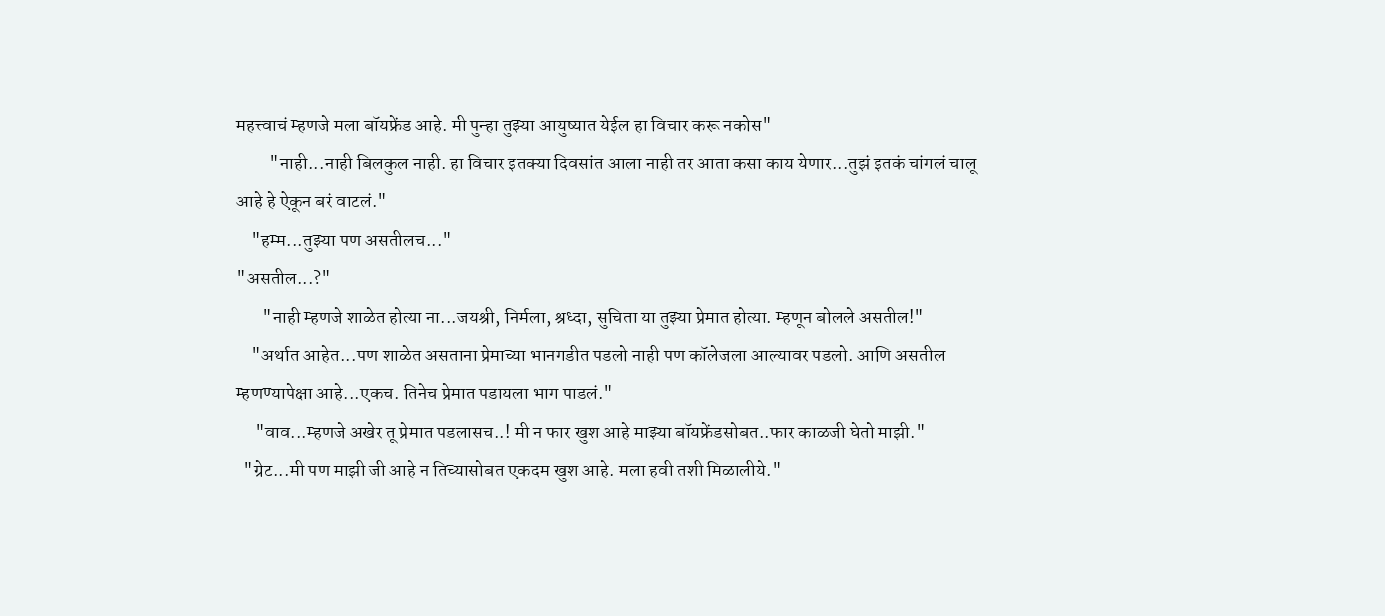महत्त्वाचं म्हणजे मला बॉयफ्रेंड आहे. मी पुन्हा तुझ्या आयुष्यात येईल हा विचार करू नकोस"
         "नाही...नाही बिलकुल नाही. हा विचार इतक्या दिवसांत आला नाही तर आता कसा काय येणार...तुझं इतकं चांगलं चालू आहे हे ऐकून बरं वाटलं."
    "हम्म...तुझ्या पण असतीलच..."
"असतील...?"
       "नाही म्हणजे शाळेत होत्या ना...जयश्री, निर्मला, श्रध्दा, सुचिता या तुझ्या प्रेमात होत्या. म्हणून बोलले असतील!"
    "अर्थात आहेत...पण शाळेत असताना प्रेमाच्या भानगडीत पडलो नाही पण कॉलेजला आल्यावर पडलो. आणि असतील म्हणण्यापेक्षा आहे...एकच. तिनेच प्रेमात पडायला भाग पाडलं."
     "वाव...म्हणजे अखेर तू प्रेमात पडलासच..! मी न फार खुश आहे माझ्या बॉयफ्रेंडसोबत..फार काळजी घेतो माझी."
  "ग्रेट...मी पण माझी जी आहे न तिच्यासोबत एकदम खुश आहे. मला हवी तशी मिळालीये."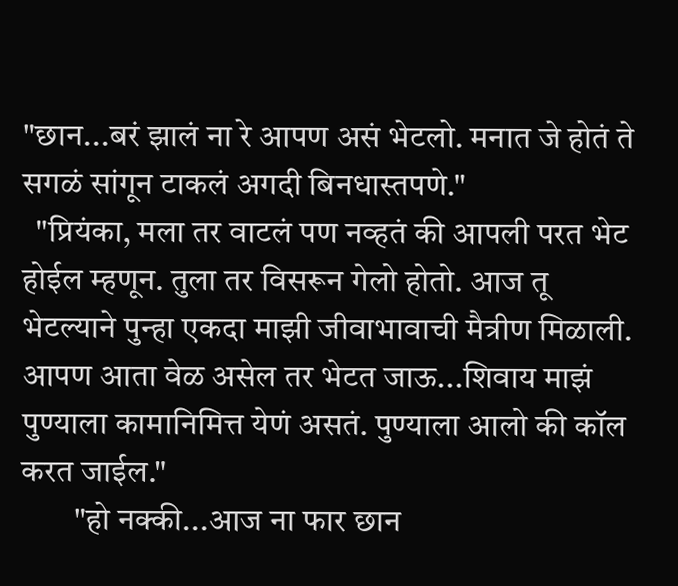"छान...बरं झालं ना रे आपण असं भेटलो. मनात जे होतं ते सगळं सांगून टाकलं अगदी बिनधास्तपणे."
  "प्रियंका, मला तर वाटलं पण नव्हतं की आपली परत भेट होईल म्हणून. तुला तर विसरून गेलो होतो. आज तू भेटल्याने पुन्हा एकदा माझी जीवाभावाची मैत्रीण मिळाली. आपण आता वेळ असेल तर भेटत जाऊ...शिवाय माझं पुण्याला कामानिमित्त येणं असतं. पुण्याला आलो की कॉल करत जाईल."
        "हो नक्की...आज ना फार छान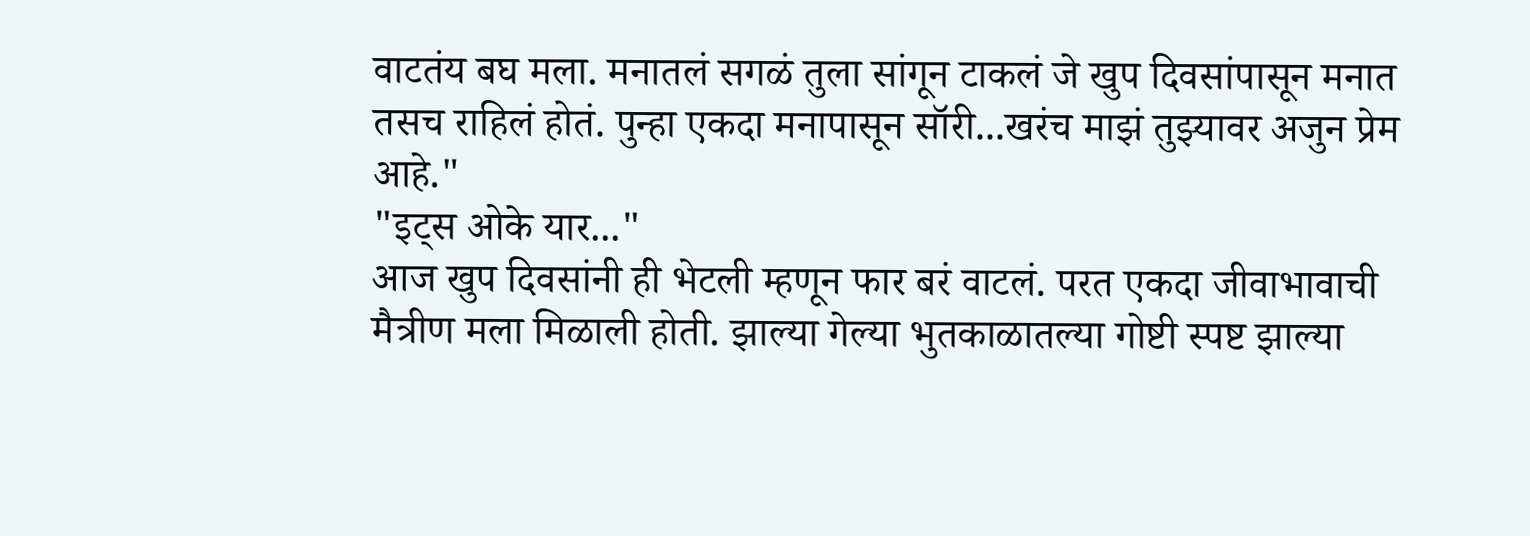वाटतंय बघ मला. मनातलं सगळं तुला सांगून टाकलं जे खुप दिवसांपासून मनात तसच राहिलं होतं. पुन्हा एकदा मनापासून सॉरी...खरंच माझं तुझ्यावर अजुन प्रेम आहे."
"इट्स ओके यार..."
आज खुप दिवसांनी ही भेटली म्हणून फार बरं वाटलं. परत एकदा जीवाभावाची मैत्रीण मला मिळाली होती. झाल्या गेल्या भुतकाळातल्या गोष्टी स्पष्ट झाल्या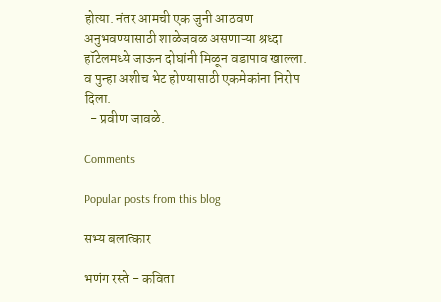होत्या. नंतर आमची एक जुनी आठवण अनुभवण्यासाठी शाळेजवळ असणाऱ्या श्रध्दा हॉटेलमध्ये जाऊन दोघांनी मिळून वडापाव खाल्ला. व पुन्हा अशीच भेट होण्यासाठी एकमेकांना निरोप दिला.
  - प्रवीण जावळे.

Comments

Popular posts from this blog

सभ्य बलात्कार

भणंग रस्ते - कविता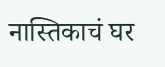नास्तिकाचं घर